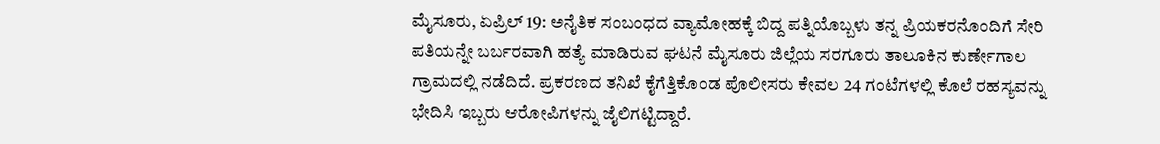ಮೈಸೂರು, ಏಪ್ರಿಲ್ 19: ಅನೈತಿಕ ಸಂಬಂಧದ ವ್ಯಾಮೋಹಕ್ಕೆ ಬಿದ್ದ ಪತ್ನಿಯೊಬ್ಬಳು ತನ್ನ ಪ್ರಿಯಕರನೊಂದಿಗೆ ಸೇರಿ ಪತಿಯನ್ನೇ ಬರ್ಬರವಾಗಿ ಹತ್ಯೆ ಮಾಡಿರುವ ಘಟನೆ ಮೈಸೂರು ಜಿಲ್ಲೆಯ ಸರಗೂರು ತಾಲೂಕಿನ ಕುರ್ಣೇಗಾಲ ಗ್ರಾಮದಲ್ಲಿ ನಡೆದಿದೆ. ಪ್ರಕರಣದ ತನಿಖೆ ಕೈಗೆತ್ತಿಕೊಂಡ ಪೊಲೀಸರು ಕೇವಲ 24 ಗಂಟೆಗಳಲ್ಲಿ ಕೊಲೆ ರಹಸ್ಯವನ್ನು ಭೇದಿಸಿ ಇಬ್ಬರು ಆರೋಪಿಗಳನ್ನು ಜೈಲಿಗಟ್ಟಿದ್ದಾರೆ.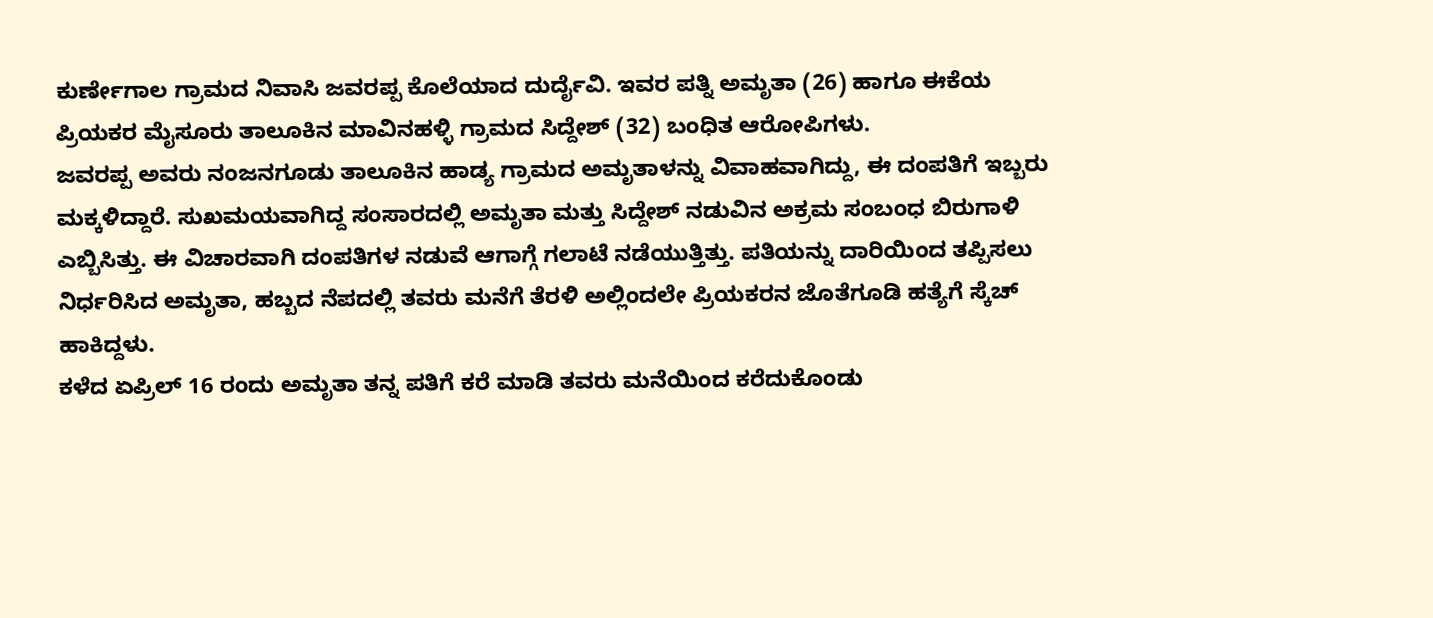ಕುರ್ಣೇಗಾಲ ಗ್ರಾಮದ ನಿವಾಸಿ ಜವರಪ್ಪ ಕೊಲೆಯಾದ ದುರ್ದೈವಿ. ಇವರ ಪತ್ನಿ ಅಮೃತಾ (26) ಹಾಗೂ ಈಕೆಯ ಪ್ರಿಯಕರ ಮೈಸೂರು ತಾಲೂಕಿನ ಮಾವಿನಹಳ್ಳಿ ಗ್ರಾಮದ ಸಿದ್ದೇಶ್ (32) ಬಂಧಿತ ಆರೋಪಿಗಳು.
ಜವರಪ್ಪ ಅವರು ನಂಜನಗೂಡು ತಾಲೂಕಿನ ಹಾಡ್ಯ ಗ್ರಾಮದ ಅಮೃತಾಳನ್ನು ವಿವಾಹವಾಗಿದ್ದು, ಈ ದಂಪತಿಗೆ ಇಬ್ಬರು ಮಕ್ಕಳಿದ್ದಾರೆ. ಸುಖಮಯವಾಗಿದ್ದ ಸಂಸಾರದಲ್ಲಿ ಅಮೃತಾ ಮತ್ತು ಸಿದ್ದೇಶ್ ನಡುವಿನ ಅಕ್ರಮ ಸಂಬಂಧ ಬಿರುಗಾಳಿ ಎಬ್ಬಿಸಿತ್ತು. ಈ ವಿಚಾರವಾಗಿ ದಂಪತಿಗಳ ನಡುವೆ ಆಗಾಗ್ಗೆ ಗಲಾಟೆ ನಡೆಯುತ್ತಿತ್ತು. ಪತಿಯನ್ನು ದಾರಿಯಿಂದ ತಪ್ಪಿಸಲು ನಿರ್ಧರಿಸಿದ ಅಮೃತಾ, ಹಬ್ಬದ ನೆಪದಲ್ಲಿ ತವರು ಮನೆಗೆ ತೆರಳಿ ಅಲ್ಲಿಂದಲೇ ಪ್ರಿಯಕರನ ಜೊತೆಗೂಡಿ ಹತ್ಯೆಗೆ ಸ್ಕೆಚ್ ಹಾಕಿದ್ದಳು.
ಕಳೆದ ಏಪ್ರಿಲ್ 16 ರಂದು ಅಮೃತಾ ತನ್ನ ಪತಿಗೆ ಕರೆ ಮಾಡಿ ತವರು ಮನೆಯಿಂದ ಕರೆದುಕೊಂಡು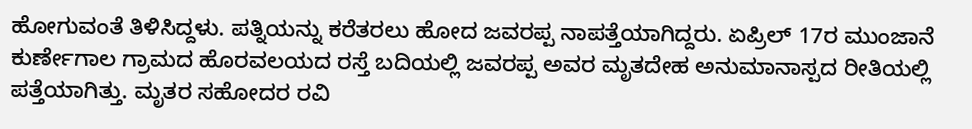ಹೋಗುವಂತೆ ತಿಳಿಸಿದ್ದಳು. ಪತ್ನಿಯನ್ನು ಕರೆತರಲು ಹೋದ ಜವರಪ್ಪ ನಾಪತ್ತೆಯಾಗಿದ್ದರು. ಏಪ್ರಿಲ್ 17ರ ಮುಂಜಾನೆ ಕುರ್ಣೇಗಾಲ ಗ್ರಾಮದ ಹೊರವಲಯದ ರಸ್ತೆ ಬದಿಯಲ್ಲಿ ಜವರಪ್ಪ ಅವರ ಮೃತದೇಹ ಅನುಮಾನಾಸ್ಪದ ರೀತಿಯಲ್ಲಿ ಪತ್ತೆಯಾಗಿತ್ತು. ಮೃತರ ಸಹೋದರ ರವಿ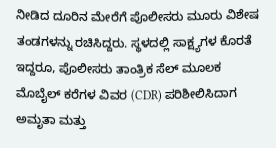ನೀಡಿದ ದೂರಿನ ಮೇರೆಗೆ ಪೊಲೀಸರು ಮೂರು ವಿಶೇಷ ತಂಡಗಳನ್ನು ರಚಿಸಿದ್ದರು. ಸ್ಥಳದಲ್ಲಿ ಸಾಕ್ಷ್ಯಗಳ ಕೊರತೆ ಇದ್ದರೂ, ಪೊಲೀಸರು ತಾಂತ್ರಿಕ ಸೆಲ್ ಮೂಲಕ ಮೊಬೈಲ್ ಕರೆಗಳ ವಿವರ (CDR) ಪರಿಶೀಲಿಸಿದಾಗ ಅಮೃತಾ ಮತ್ತು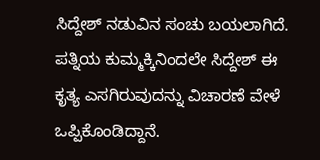ಸಿದ್ದೇಶ್ ನಡುವಿನ ಸಂಚು ಬಯಲಾಗಿದೆ. ಪತ್ನಿಯ ಕುಮ್ಮಕ್ಕಿನಿಂದಲೇ ಸಿದ್ದೇಶ್ ಈ ಕೃತ್ಯ ಎಸಗಿರುವುದನ್ನು ವಿಚಾರಣೆ ವೇಳೆ ಒಪ್ಪಿಕೊಂಡಿದ್ದಾನೆ.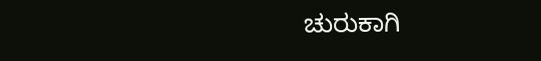ಚುರುಕಾಗಿ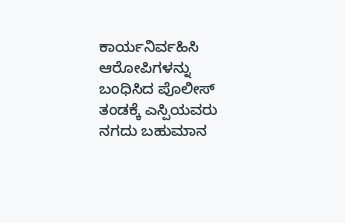ಕಾರ್ಯನಿರ್ವಹಿಸಿ ಆರೋಪಿಗಳನ್ನು ಬಂಧಿಸಿದ ಪೊಲೀಸ್ ತಂಡಕ್ಕೆ ಎಸ್ಪಿಯವರು ನಗದು ಬಹುಮಾನ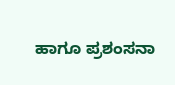ಹಾಗೂ ಪ್ರಶಂಸನಾ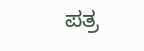ಪತ್ರ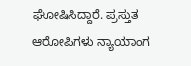ಘೋಷಿಸಿದ್ದಾರೆ. ಪ್ರಸ್ತುತ ಆರೋಪಿಗಳು ನ್ಯಾಯಾಂಗ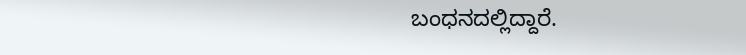ಬಂಧನದಲ್ಲಿದ್ದಾರೆ.